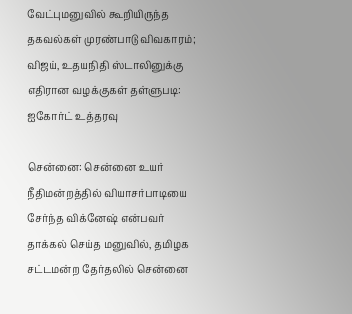வேட்புமனுவில் கூறியிருந்த தகவல்கள் முரண்பாடு விவகாரம்; விஜய், உதயநிதி ஸ்டாலினுக்கு எதிரான வழக்குகள் தள்ளுபடி: ஐகோர்ட் உத்தரவு

சென்னை: சென்னை உயர் நீதிமன்றத்தில் வியாசர்பாடியை சேர்ந்த விக்னேஷ் என்பவர் தாக்கல் செய்த மனுவில், தமிழக சட்டமன்ற தேர்தலில் சென்னை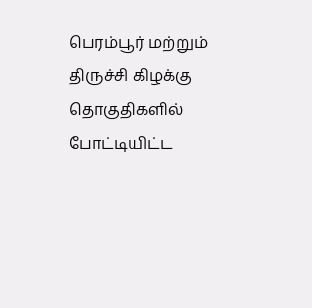பெரம்பூர் மற்றும் திருச்சி கிழக்கு தொகுதிகளில் போட்டியிட்ட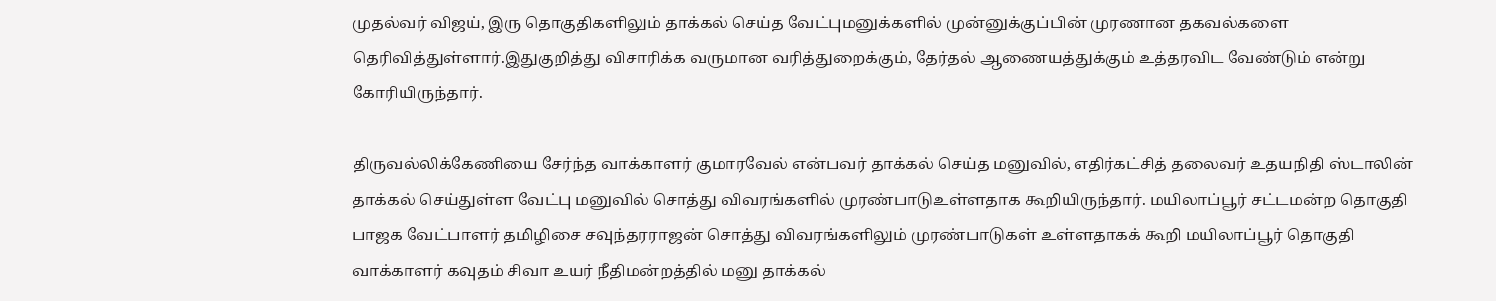முதல்வர் விஜய், இரு தொகுதிகளிலும் தாக்கல் செய்த வேட்புமனுக்களில் முன்னுக்குப்பின் முரணான தகவல்களை தெரிவித்துள்ளார்.இதுகுறித்து விசாரிக்க வருமான வரித்துறைக்கும், தேர்தல் ஆணையத்துக்கும் உத்தரவிட வேண்டும் என்று கோரியிருந்தார்.

திருவல்லிக்கேணியை சேர்ந்த வாக்காளர் குமாரவேல் என்பவர் தாக்கல் செய்த மனுவில், எதிர்கட்சித் தலைவர் உதயநிதி ஸ்டாலின் தாக்கல் செய்துள்ள வேட்பு மனுவில் சொத்து விவரங்களில் முரண்பாடுஉள்ளதாக கூறியிருந்தார். மயிலாப்பூர் சட்டமன்ற தொகுதி பாஜக வேட்பாளர் தமிழிசை சவுந்தரராஜன் சொத்து விவரங்களிலும் முரண்பாடுகள் உள்ளதாகக் கூறி மயிலாப்பூர் தொகுதி வாக்காளர் கவுதம் சிவா உயர் நீதிமன்றத்தில் மனு தாக்கல்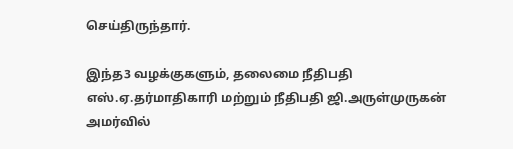செய்திருந்தார்.

இந்த3 வழக்குகளும், தலைமை நீதிபதி எஸ்.ஏ.தர்மாதிகாரி மற்றும் நீதிபதி ஜி.அருள்முருகன் அமர்வில்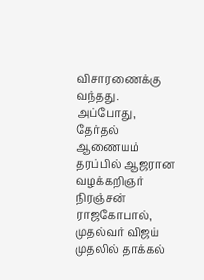விசாரணைக்கு வந்தது. அப்போது, தேர்தல் ஆணையம் தரப்பில் ஆஜரான வழக்கறிஞர் நிரஞ்சன் ராஜகோபால், முதல்வர் விஜய் முதலில் தாக்கல்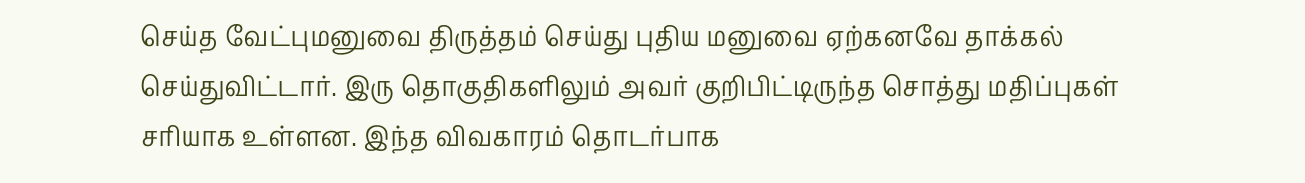செய்த வேட்புமனுவை திருத்தம் செய்து புதிய மனுவை ஏற்கனவே தாக்கல் செய்துவிட்டார். இரு தொகுதிகளிலும் அவர் குறிபிட்டிருந்த சொத்து மதிப்புகள் சரியாக உள்ளன. இந்த விவகாரம் தொடர்பாக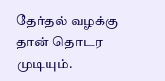தேர்தல் வழக்கு தான் தொடர முடியும்.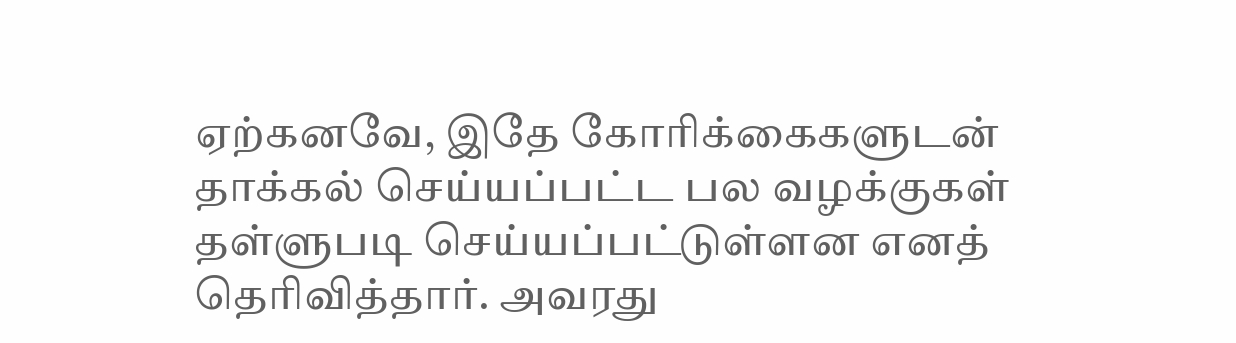ஏற்கனவே, இதே கோரிக்கைகளுடன் தாக்கல் செய்யப்பட்ட பல வழக்குகள் தள்ளுபடி செய்யப்பட்டுள்ளன எனத் தெரிவித்தார். அவரது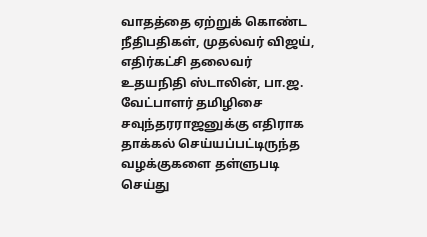வாதத்தை ஏற்றுக் கொண்ட நீதிபதிகள், முதல்வர் விஜய், எதிர்கட்சி தலைவர் உதயநிதி ஸ்டாலின், பா.ஜ. வேட்பாளர் தமிழிசை சவுந்தரராஜனுக்கு எதிராக தாக்கல் செய்யப்பட்டிருந்த வழக்குகளை தள்ளுபடி செய்து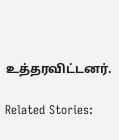உத்தரவிட்டனர்.

Related Stories: